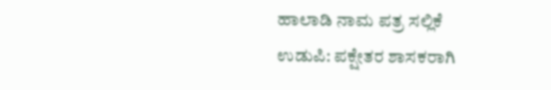ಹಾಲಾಡಿ ನಾಮ ಪತ್ರ ಸಲ್ಲಿಕೆ
ಉಡುಪಿ: ಪಕ್ಷೇತರ ಶಾಸಕರಾಗಿ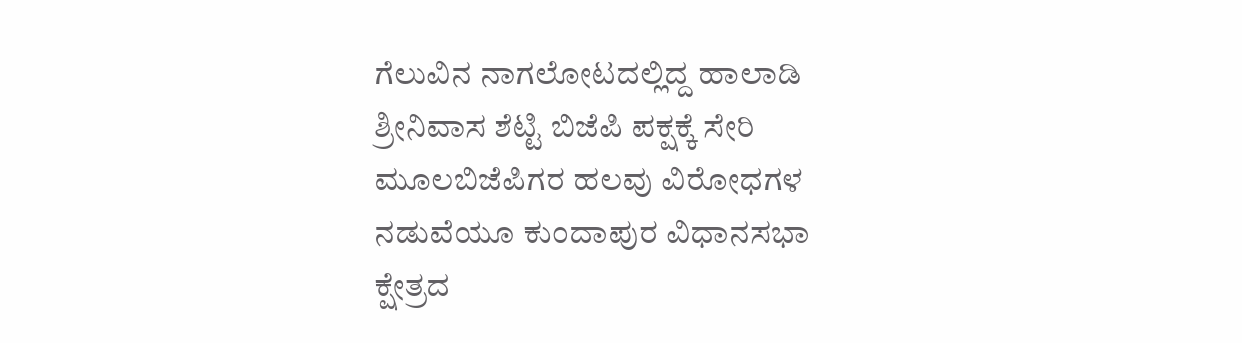ಗೆಲುವಿನ ನಾಗಲೋಟದಲ್ಲಿದ್ದ ಹಾಲಾಡಿ ಶ್ರೀನಿವಾಸ ಶೆಟ್ಟಿ ಬಿಜೆಪಿ ಪಕ್ಷಕ್ಕೆ ಸೇರಿ ಮೂಲಬಿಜೆಪಿಗರ ಹಲವು ವಿರೋಧಗಳ ನಡುವೆಯೂ ಕುಂದಾಪುರ ವಿಧಾನಸಭಾ ಕ್ಷೇತ್ರದ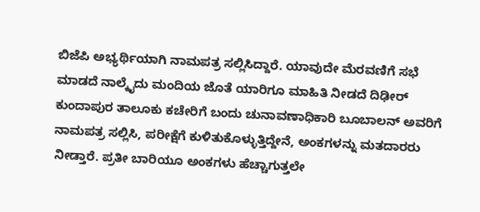ಬಿಜೆಪಿ ಅಭ್ಯರ್ಥಿಯಾಗಿ ನಾಮಪತ್ರ ಸಲ್ಲಿಸಿದ್ದಾರೆ. ಯಾವುದೇ ಮೆರವಣಿಗೆ ಸಭೆ ಮಾಡದೆ ನಾಲ್ಕೈದು ಮಂದಿಯ ಜೊತೆ ಯಾರಿಗೂ ಮಾಹಿತಿ ನೀಡದೆ ದಿಢೀರ್ ಕುಂದಾಪುರ ತಾಲೂಕು ಕಚೇರಿಗೆ ಬಂದು ಚುನಾವಣಾಧಿಕಾರಿ ಬೂಬಾಲನ್ ಅವರಿಗೆ ನಾಮಪತ್ರ ಸಲ್ಲಿಸಿ, ಪರೀಕ್ಷೆಗೆ ಕುಳಿತುಕೊಳ್ಳುತ್ತಿದ್ದೇನೆ, ಅಂಕಗಳನ್ನು ಮತದಾರರು ನೀಡ್ತಾರೆ. ಪ್ರತೀ ಬಾರಿಯೂ ಅಂಕಗಳು ಹೆಚ್ಚಾಗುತ್ತಲೇ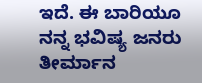ಇದೆ. ಈ ಬಾರಿಯೂ ನನ್ನ ಭವಿಷ್ಯ ಜನರು ತೀರ್ಮಾನ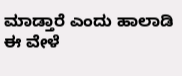ಮಾಡ್ತಾರೆ ಎಂದು ಹಾಲಾಡಿ ಈ ವೇಳೆ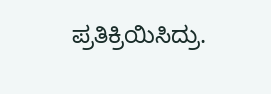ಪ್ರತಿಕ್ರಿಯಿಸಿದ್ರು.